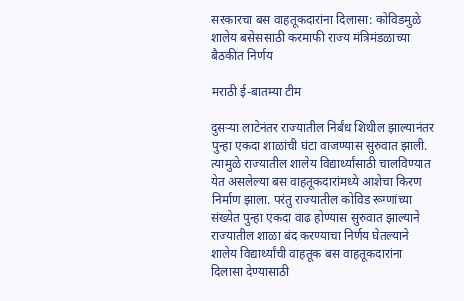सरकारचा बस वाहतूकदारांना दिलासा: कोविडमुळे शालेय बसेससाठी करमाफी राज्य मंत्रिमंडळाच्या बैठकीत निर्णय

मराठी ई-बातम्या टीम

दुसऱ्या लाटेनंतर राज्यातील निर्बंध शिथील झाल्यानंतर पुन्हा एकदा शाळांची घंटा वाजण्यास सुरुवात झाली. त्यामुळे राज्यातील शालेय विद्यार्थ्यांसाठी चालविण्यात येत असलेल्या बस वाहतूकदारांमध्ये आशेचा किरण निर्माण झाला. परंतु राज्यातील कोविड रूग्णांच्या संख्येत पुन्हा एकदा वाढ होण्यास सुरुवात झाल्याने राज्यातील शाळा बंद करण्याचा निर्णय घेतल्याने शालेय विद्यार्थ्यांची वाहतूक बस वाहतूकदारांना दिलासा देण्यासाठी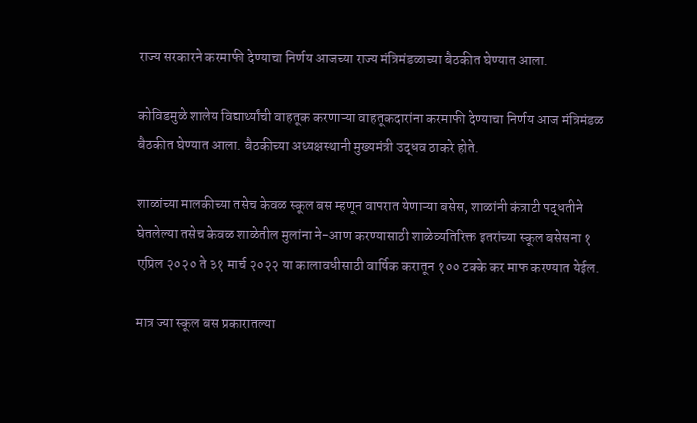राज्य सरकारने करमाफी देण्याचा निर्णय आजच्या राज्य मंत्रिमंडळाच्या बैठकीत घेण्यात आला.

कोविडमुळे शालेय विद्यार्थ्यांची वाहतूक करणाऱ्या वाहतूकदारांना करमाफी देण्याचा निर्णय आज मंत्रिमंडळ बैठकीत घेण्यात आला. बैठकीच्या अध्यक्षस्थानी मुख्यमंत्री उद्धव ठाकरे होते.

शाळांच्या मालकीच्या तसेच केवळ स्कूल बस म्हणून वापरात येणाऱ्या बसेस, शाळांनी कंत्राटी पद्धतीने घेतलेल्या तसेच केवळ शाळेतील मुलांना ने-आण करण्यासाठी शाळेव्यतिरिक्त इतरांच्या स्कूल बसेसना १ एप्रिल २०२० ते ३१ मार्च २०२२ या कालावधीसाठी वार्षिक करातून १०० टक्के कर माफ करण्यात येईल.

मात्र ज्या स्कूल बस प्रकारातल्या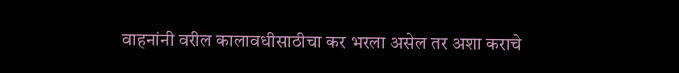वाहनांनी वरील कालावधीसाठीचा कर भरला असेल तर अशा कराचे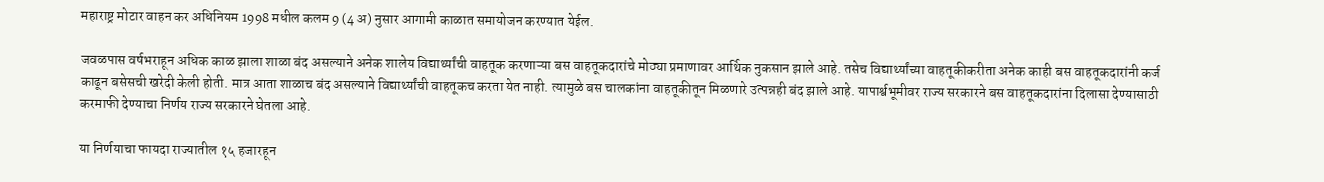महाराष्ट्र मोटार वाहन कर अधिनियम 1998 मधील कलम 9 (4 अ) नुसार आगामी काळात समायोजन करण्यात येईल.

जवळपास वर्षभराहून अधिक काळ झाला शाळा बंद असल्याने अनेक शालेय विद्यार्थ्यांची वाहतूक करणाऱ्या बस वाहतूकदारांचे मोठ्या प्रमाणावर आर्थिक नुकसान झाले आहे. तसेच विद्यार्थ्यांच्या वाहतूकीकरीता अनेक काही बस वाहतूकदारांनी कर्ज काढून बसेसची खरेदी केली होती. मात्र आता शाळाच बंद असल्याने विद्यार्थ्यांची वाहतूकच करता येत नाही. त्यामुळे बस चालकांना वाहतूकीतून मिळणारे उत्पन्नही बंद झाले आहे. यापार्श्वभूमीवर राज्य सरकारने बस वाहतूकदारांना दिलासा देण्यासाठी करमाफी देण्याचा निर्णय राज्य सरकारने घेतला आहे.

या निर्णयाचा फायदा राज्यातील १५ हजारहून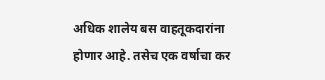अधिक शालेय बस वाहतूकदारांना होणार आहे. तसेच एक वर्षाचा कर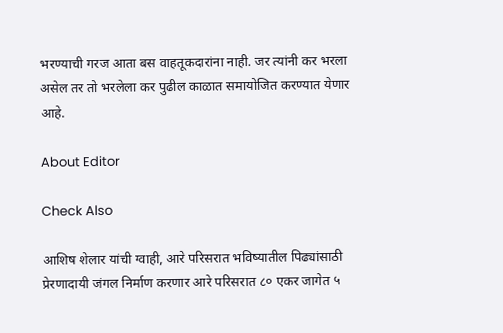भरण्याची गरज आता बस वाहतूकदारांना नाही. जर त्यांनी कर भरला असेल तर तो भरलेला कर पुढील काळात समायोजित करण्यात येणार आहे.

About Editor

Check Also

आशिष शेलार यांची ग्वाही, आरे परिसरात भविष्यातील पिढ्यांसाठी प्रेरणादायी जंगल निर्माण करणार आरे परिसरात ८० एकर जागेत ५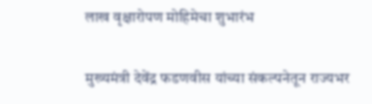लाख वृक्षारोपण मोहिमेचा शुभारंभ

मुख्यमंत्री देवेंद्र फडणवीस यांच्या संकल्पनेतून राज्यभर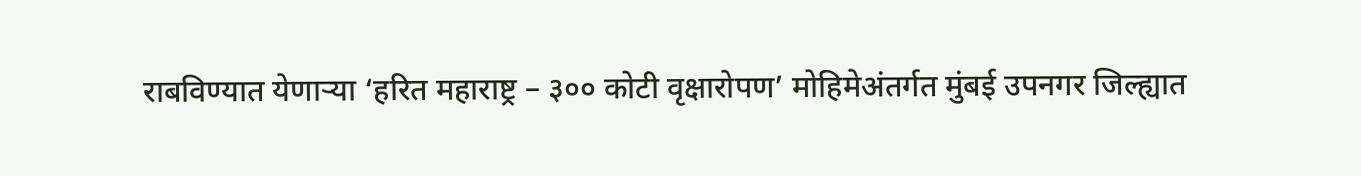राबविण्यात येणाऱ्या ‘हरित महाराष्ट्र – ३०० कोटी वृक्षारोपण’ मोहिमेअंतर्गत मुंबई उपनगर जिल्ह्यात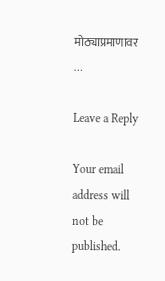मोठ्याप्रमाणावर …

Leave a Reply

Your email address will not be published.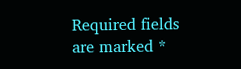Required fields are marked *